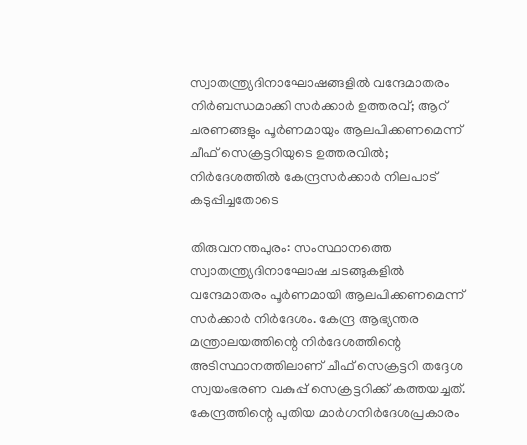സ്വാതന്ത്ര്യദിനാഘോഷങ്ങളില്‍ വന്ദേമാതരം നിര്‍ബന്ധമാക്കി സര്‍ക്കാര്‍ ഉത്തരവ്; ആറ് ചരണങ്ങളും പൂര്‍ണമായും ആലപിക്കണമെന്ന് ചീഫ് സെക്രട്ടറിയുടെ ഉത്തരവില്‍; നിർദേശത്തിൽ കേന്ദ്രസർക്കാർ നിലപാട് കടുപ്പിച്ചതോടെ

തിരുവനന്തപുരം: സംസ്ഥാനത്തെ സ്വാതന്ത്ര്യദിനാഘോഷ ചടങ്ങുകളിൽ വന്ദേമാതരം പൂർണമായി ആലപിക്കണമെന്ന് സർക്കാർ നിർദേശം. കേന്ദ്ര ആഭ്യന്തര മന്ത്രാലയത്തിന്റെ നിർദേശത്തിന്റെ അടിസ്ഥാനത്തിലാണ് ചീഫ് സെക്രട്ടറി തദ്ദേശ സ്വയംഭരണ വകുപ്പ് സെക്രട്ടറിക്ക് കത്തയച്ചത്.
കേന്ദ്രത്തിന്റെ പുതിയ മാർഗനിർദേശപ്രകാരം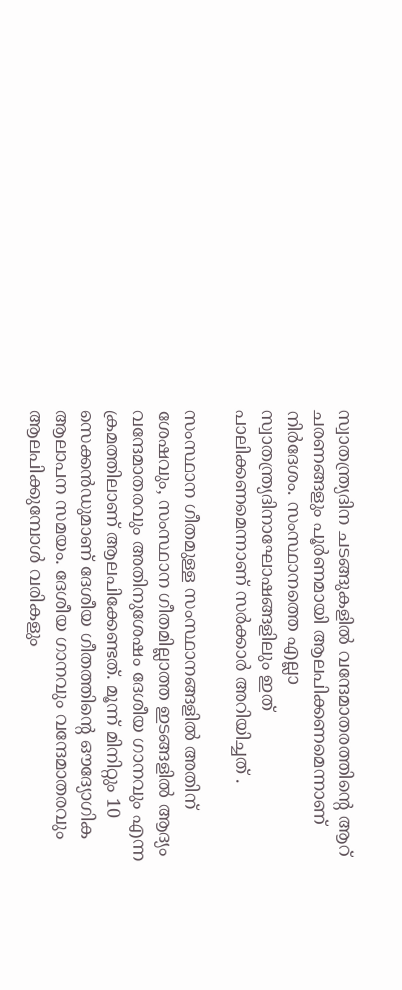സ്വാതന്ത്ര്യദിന ചടങ്ങുകളിൽ വന്ദേമാതരത്തിന്റെ ആറ് ചരണങ്ങളും പൂർണമായി ആലപിക്കണമെന്നാണ് നിർദേശം. സംസ്ഥാനത്തെ എല്ലാ സ്വാതന്ത്ര്യദിനാഘോഷങ്ങളിലും ഇത് പാലിക്കണമെന്നാണ് സർക്കാർ അറിയിച്ചത് .

സംസ്ഥാന ഗീതമുള്ള സംസ്ഥാനങ്ങളില്‍ അതിന് ശേഷവും, സംസ്ഥാന ഗീതമില്ലാത്ത ഇടങ്ങളില്‍ ആദ്യം വന്ദേമാതരവും അതിനുശേഷം ദേശീയ ഗാനവും എന്ന ക്രമത്തിലാണ് ആലപിക്കേണ്ടത്. മൂന്ന് മിനിറ്റും 10 സെക്കന്‍ഡുമാണ് ദേശീയ ഗീതത്തിന്റെ ഔദ്യോഗിക ആലാപന സമയം. ദേശീയ ഗാനവും വന്ദേമാതരവും ആലപിക്കുമ്പോള്‍ വരികളും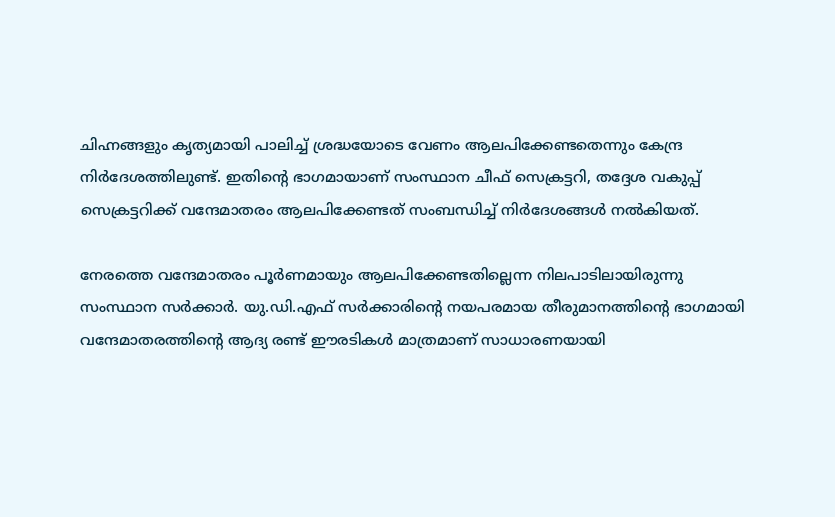ചിഹ്നങ്ങളും കൃത്യമായി പാലിച്ച് ശ്രദ്ധയോടെ വേണം ആലപിക്കേണ്ടതെന്നും കേന്ദ്ര നിര്‍ദേശത്തിലുണ്ട്. ഇതിന്റെ ഭാഗമായാണ് സംസ്ഥാന ചീഫ് സെക്രട്ടറി, തദ്ദേശ വകുപ്പ് സെക്രട്ടറിക്ക് വന്ദേമാതരം ആലപിക്കേണ്ടത് സംബന്ധിച്ച് നിര്‍ദേശങ്ങള്‍ നല്‍കിയത്.

നേരത്തെ വന്ദേമാതരം പൂര്‍ണമായും ആലപിക്കേണ്ടതില്ലെന്ന നിലപാടിലായിരുന്നു സംസ്ഥാന സര്‍ക്കാര്‍. യു.ഡി.എഫ് സര്‍ക്കാരിന്റെ നയപരമായ തീരുമാനത്തിന്റെ ഭാഗമായി വന്ദേമാതരത്തിന്റെ ആദ്യ രണ്ട് ഈരടികള്‍ മാത്രമാണ് സാധാരണയായി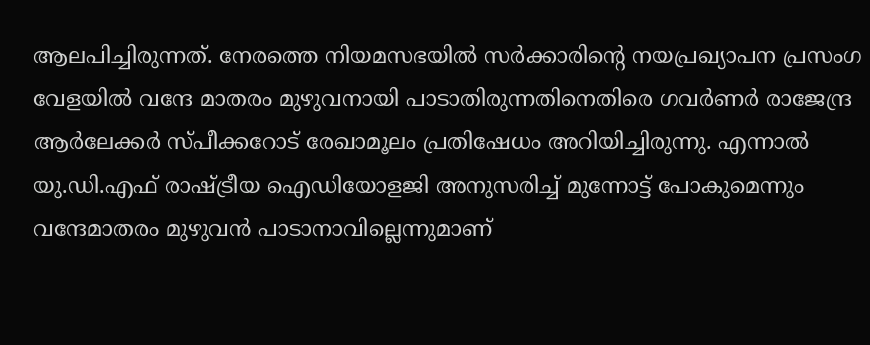ആലപിച്ചിരുന്നത്. നേരത്തെ നിയമസഭയില്‍ സര്‍ക്കാരിന്റെ നയപ്രഖ്യാപന പ്രസംഗ വേളയില്‍ വന്ദേ മാതരം മുഴുവനായി പാടാതിരുന്നതിനെതിരെ ഗവര്‍ണര്‍ രാജേന്ദ്ര ആര്‍ലേക്കര്‍ സ്പീക്കറോട് രേഖാമൂലം പ്രതിഷേധം അറിയിച്ചിരുന്നു. എന്നാല്‍ യു.ഡി.എഫ് രാഷ്ട്രീയ ഐഡിയോളജി അനുസരിച്ച് മുന്നോട്ട് പോകുമെന്നും വന്ദേമാതരം മുഴുവന്‍ പാടാനാവില്ലെന്നുമാണ്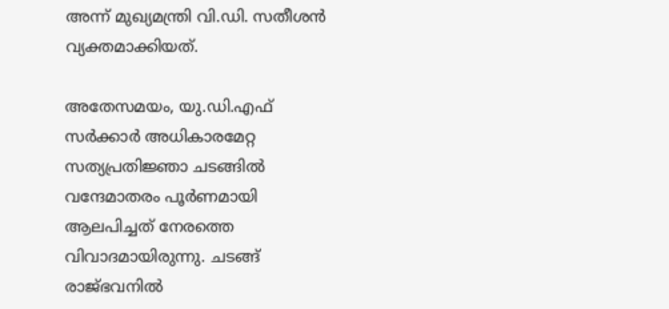അന്ന് മുഖ്യമന്ത്രി വി.ഡി. സതീശന്‍ വ്യക്തമാക്കിയത്.

അതേസമയം, യു.ഡി.എഫ് സർക്കാർ അധികാരമേറ്റ സത്യപ്രതിജ്ഞാ ചടങ്ങിൽ വന്ദേമാതരം പൂർണമായി ആലപിച്ചത് നേരത്തെ വിവാദമായിരുന്നു. ചടങ്ങ് രാജ്ഭവനിൽ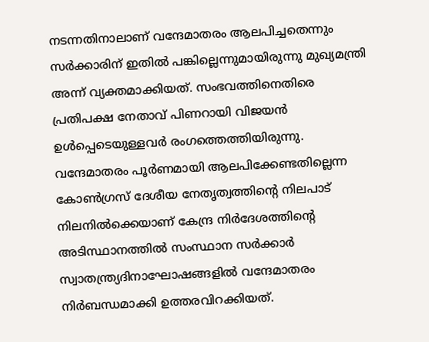നടന്നതിനാലാണ് വന്ദേമാതരം ആലപിച്ചതെന്നും സർക്കാരിന് ഇതിൽ പങ്കില്ലെന്നുമായിരുന്നു മുഖ്യമന്ത്രി അന്ന് വ്യക്തമാക്കിയത്. സംഭവത്തിനെതിരെ പ്രതിപക്ഷ നേതാവ് പിണറായി വിജയൻ ഉൾപ്പെടെയുള്ളവർ രംഗത്തെത്തിയിരുന്നു.
വന്ദേമാതരം പൂർണമായി ആലപിക്കേണ്ടതില്ലെന്ന കോൺഗ്രസ് ദേശീയ നേതൃത്വത്തിന്റെ നിലപാട് നിലനിൽക്കെയാണ് കേന്ദ്ര നിർദേശത്തിന്റെ അടിസ്ഥാനത്തിൽ സംസ്ഥാന സർക്കാർ സ്വാതന്ത്ര്യദിനാഘോഷങ്ങളിൽ വന്ദേമാതരം നിർബന്ധമാക്കി ഉത്തരവിറക്കിയത്.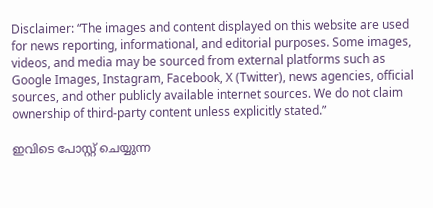Disclaimer: “The images and content displayed on this website are used for news reporting, informational, and editorial purposes. Some images, videos, and media may be sourced from external platforms such as Google Images, Instagram, Facebook, X (Twitter), news agencies, official sources, and other publicly available internet sources. We do not claim ownership of third-party content unless explicitly stated.”

ഇവിടെ പോസ്റ്റ് ചെയ്യുന്ന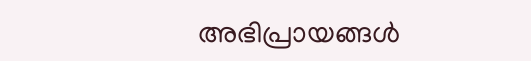അഭിപ്രായങ്ങൾ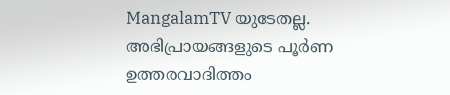MangalamTV യുടേതല്ല. അഭിപ്രായങ്ങളുടെ പൂർണ ഉത്തരവാദിത്തം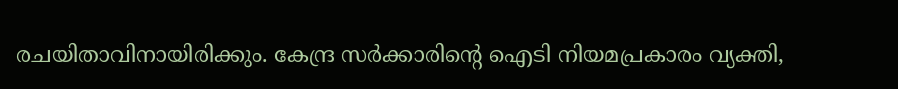രചയിതാവിനായിരിക്കും. കേന്ദ്ര സർക്കാരിന്റെ ഐടി നിയമപ്രകാരം വ്യക്തി,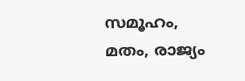സമൂഹം, മതം, രാജ്യം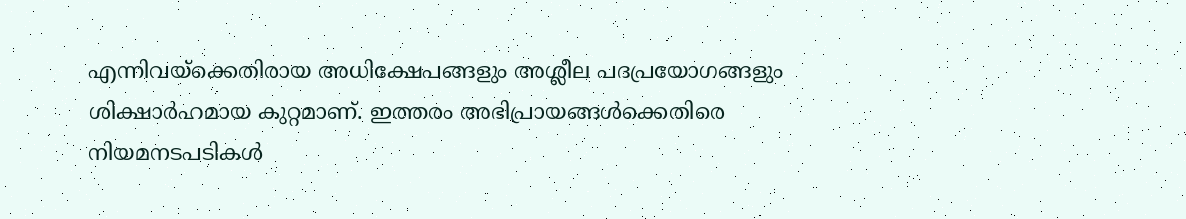എന്നിവയ്ക്കെതിരായ അധിക്ഷേപങ്ങളും അശ്ലീല പദപ്രയോഗങ്ങളും ശിക്ഷാർഹമായ കുറ്റമാണ്. ഇത്തരം അഭിപ്രായങ്ങൾക്കെതിരെ നിയമനടപടികൾ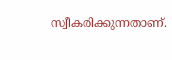സ്വീകരിക്കുന്നതാണ്.